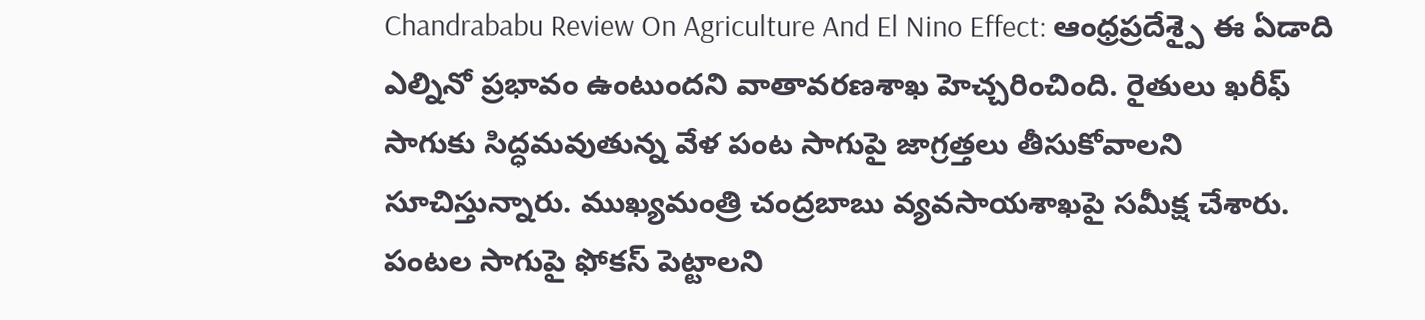Chandrababu Review On Agriculture And El Nino Effect: ఆంధ్రప్రదేశ్పై ఈ ఏడాది ఎల్నినో ప్రభావం ఉంటుందని వాతావరణశాఖ హెచ్చరించింది. రైతులు ఖరీఫ్ సాగుకు సిద్ధమవుతున్న వేళ పంట సాగుపై జాగ్రత్తలు తీసుకోవాలని సూచిస్తున్నారు. ముఖ్యమంత్రి చంద్రబాబు వ్యవసాయశాఖపై సమీక్ష చేశారు. పంటల సాగుపై ఫోకస్ పెట్టాలని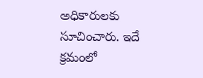అధికారులకు సూచించారు. ఇదే క్రమంలో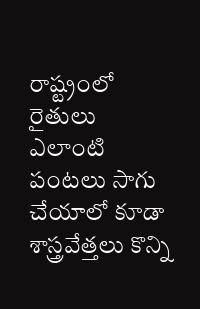రాష్ట్రంలో రైతులు ఎలాంటి పంటలు సాగు చేయాలో కూడా శాస్త్రవేత్తలు కొన్ని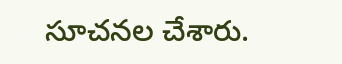సూచనల చేశారు.